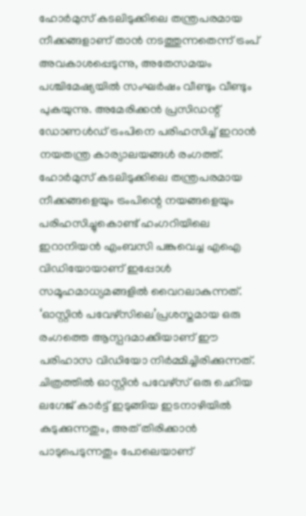ഹോർമുസ് കടലിടുക്കിലെ തന്ത്രപരമായ നീക്കങ്ങളാണ് താൻ നടത്തുന്നതെന്ന് ട്രംപ് അവകാശപ്പെടുന്നു, അതേസമയം പശ്ചിമേഷ്യയിൽ സംഘർഷം വീണ്ടും വീണ്ടും പുകയുന്നു. അമേരിക്കൻ പ്രസിഡന്റ് ഡോണൾഡ് ട്രംപിനെ പരിഹസിച്ച് ഇറാൻ നയതന്ത്ര കാര്യാലയങ്ങൾ രംഗത്ത്. ഹോർമുസ് കടലിടുക്കിലെ തന്ത്രപരമായ നീക്കങ്ങളെയും ട്രംപിന്റെ നയങ്ങളെയും പരിഹസിച്ചുകൊണ്ട് ഹംഗറിയിലെ ഇറാനിയൻ എംബസി പങ്കുവെച്ച എഐ വിഡിയോയാണ് ഇപ്പോൾ സമൂഹമാധ്യമങ്ങളിൽ വൈറലാകുന്നത്.
‘ഓസ്റ്റിൻ പവേഴ്സിലെ’പ്രശസ്തമായ ഒരു രംഗത്തെ ആസ്പദമാക്കിയാണ് ഈ പരിഹാസ വിഡിയോ നിർമ്മിച്ചിരിക്കുന്നത്. ചിത്രത്തിൽ ഓസ്റ്റിൻ പവേഴ്സ് ഒരു ചെറിയ ലഗേജ് കാർട്ട് ഇടുങ്ങിയ ഇടനാഴിയിൽ കുടുക്കുന്നതും, അത് തിരിക്കാൻ പാടുപെടുന്നതും പോലെയാണ്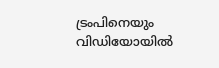ട്രംപിനെയും വിഡിയോയിൽ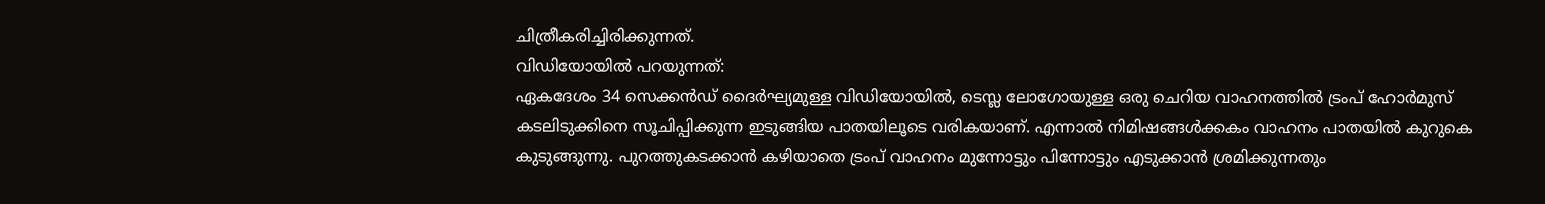ചിത്രീകരിച്ചിരിക്കുന്നത്.
വിഡിയോയിൽ പറയുന്നത്:
ഏകദേശം 34 സെക്കൻഡ് ദൈർഘ്യമുള്ള വിഡിയോയിൽ, ടെസ്ല ലോഗോയുള്ള ഒരു ചെറിയ വാഹനത്തിൽ ട്രംപ് ഹോർമുസ് കടലിടുക്കിനെ സൂചിപ്പിക്കുന്ന ഇടുങ്ങിയ പാതയിലൂടെ വരികയാണ്. എന്നാൽ നിമിഷങ്ങൾക്കകം വാഹനം പാതയിൽ കുറുകെ കുടുങ്ങുന്നു. പുറത്തുകടക്കാൻ കഴിയാതെ ട്രംപ് വാഹനം മുന്നോട്ടും പിന്നോട്ടും എടുക്കാൻ ശ്രമിക്കുന്നതും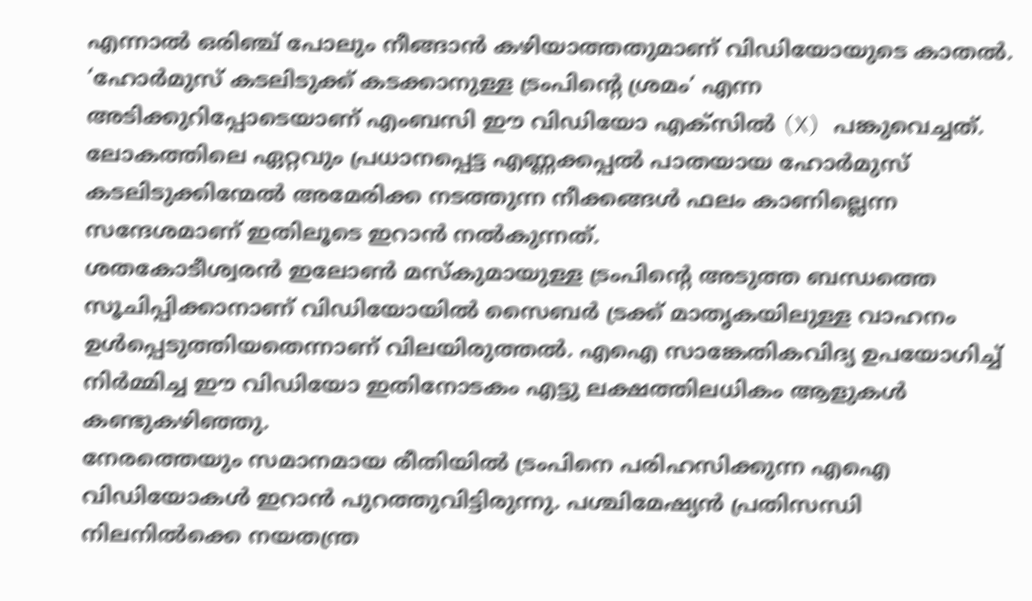എന്നാൽ ഒരിഞ്ച് പോലും നീങ്ങാൻ കഴിയാത്തതുമാണ് വിഡിയോയുടെ കാതൽ.
‘ഹോർമുസ് കടലിടുക്ക് കടക്കാനുള്ള ട്രംപിന്റെ ശ്രമം’ എന്ന അടിക്കുറിപ്പോടെയാണ് എംബസി ഈ വിഡിയോ എക്സിൽ (X) പങ്കുവെച്ചത്. ലോകത്തിലെ ഏറ്റവും പ്രധാനപ്പെട്ട എണ്ണക്കപ്പൽ പാതയായ ഹോർമുസ് കടലിടുക്കിന്മേൽ അമേരിക്ക നടത്തുന്ന നീക്കങ്ങൾ ഫലം കാണില്ലെന്ന സന്ദേശമാണ് ഇതിലൂടെ ഇറാൻ നൽകുന്നത്.
ശതകോടീശ്വരൻ ഇലോൺ മസ്കുമായുള്ള ട്രംപിന്റെ അടുത്ത ബന്ധത്തെ സൂചിപ്പിക്കാനാണ് വിഡിയോയിൽ സൈബർ ട്രക്ക് മാതൃകയിലുള്ള വാഹനം ഉൾപ്പെടുത്തിയതെന്നാണ് വിലയിരുത്തൽ. എഐ സാങ്കേതികവിദ്യ ഉപയോഗിച്ച് നിർമ്മിച്ച ഈ വിഡിയോ ഇതിനോടകം എട്ടു ലക്ഷത്തിലധികം ആളുകൾ കണ്ടുകഴിഞ്ഞു.
നേരത്തെയും സമാനമായ രീതിയിൽ ട്രംപിനെ പരിഹസിക്കുന്ന എഐ വിഡിയോകൾ ഇറാൻ പുറത്തുവിട്ടിരുന്നു. പശ്ചിമേഷ്യൻ പ്രതിസന്ധി നിലനിൽക്കെ നയതന്ത്ര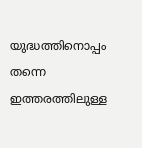യുദ്ധത്തിനൊപ്പം തന്നെ ഇത്തരത്തിലുള്ള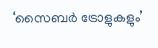‘സൈബർ ട്രോളുകളും’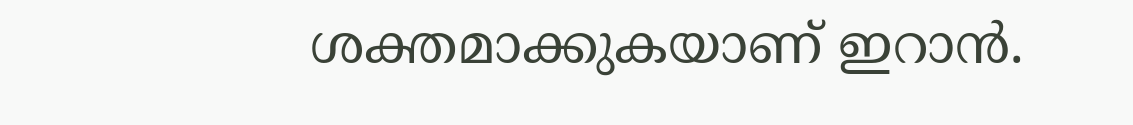ശക്തമാക്കുകയാണ് ഇറാൻ.